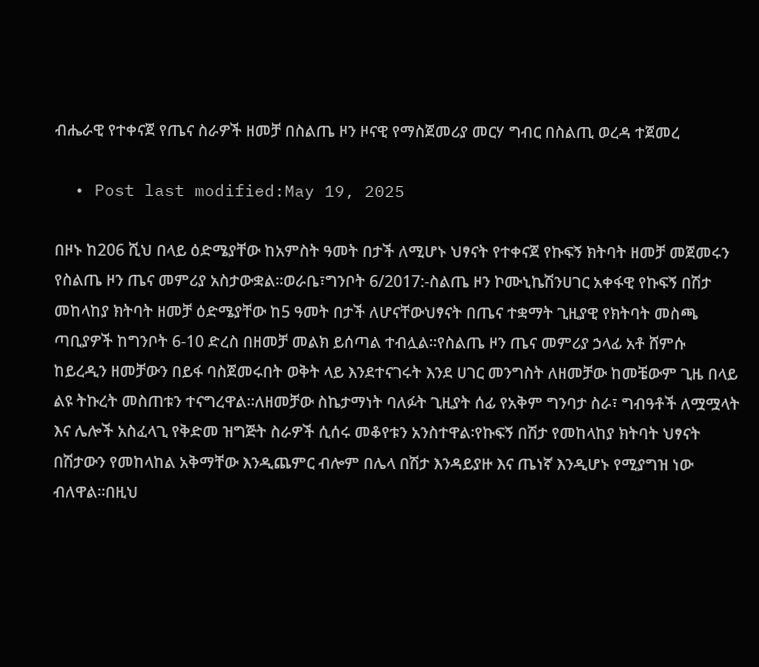ብሔራዊ የተቀናጀ የጤና ስራዎች ዘመቻ በስልጤ ዞን ዞናዊ የማስጀመሪያ መርሃ ግብር በስልጢ ወረዳ ተጀመረ

  • Post last modified:May 19, 2025

በዞኑ ከ206 ሺህ በላይ ዕድሜያቸው ከአምስት ዓመት በታች ለሚሆኑ ህፃናት የተቀናጀ የኩፍኝ ክትባት ዘመቻ መጀመሩን የስልጤ ዞን ጤና መምሪያ አስታውቋል፡፡ወራቤ፣ግንቦት 6/2017:-ስልጤ ዞን ኮሙኒኬሽንሀገር አቀፋዊ የኩፍኝ በሽታ መከላከያ ክትባት ዘመቻ ዕድሜያቸው ከ5 ዓመት በታች ለሆናቸውህፃናት በጤና ተቋማት ጊዚያዊ የክትባት መስጫ ጣቢያዎች ከግንቦት 6-10 ድረስ በዘመቻ መልክ ይሰጣል ተብሏል፡፡የስልጤ ዞን ጤና መምሪያ ኃላፊ አቶ ሸምሱ ከይረዲን ዘመቻውን በይፋ ባስጀመሩበት ወቅት ላይ እንደተናገሩት እንደ ሀገር መንግስት ለዘመቻው ከመቼውም ጊዜ በላይ ልዩ ትኩረት መስጠቱን ተናግረዋል፡፡ለዘመቻው ስኬታማነት ባለፉት ጊዚያት ሰፊ የአቅም ግንባታ ስራ፣ ግብዓቶች ለሟሟላት እና ሌሎች አስፈላጊ የቅድመ ዝግጅት ስራዎች ሲሰሩ መቆየቱን አንስተዋል፡የኩፍኝ በሽታ የመከላከያ ክትባት ህፃናት በሽታውን የመከላከል አቅማቸው እንዲጨምር ብሎም በሌላ በሽታ እንዳይያዙ እና ጤነኛ እንዲሆኑ የሚያግዝ ነው ብለዋል፡፡በዚህ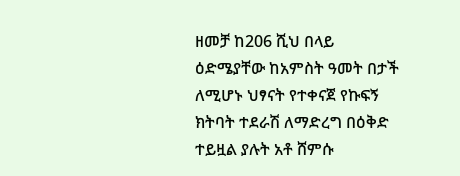ዘመቻ ከ206 ሺህ በላይ ዕድሜያቸው ከአምስት ዓመት በታች ለሚሆኑ ህፃናት የተቀናጀ የኩፍኝ ክትባት ተደራሽ ለማድረግ በዕቅድ ተይዟል ያሉት አቶ ሸምሱ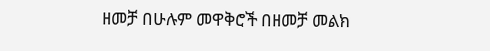ዘመቻ በሁሉም መዋቅሮች በዘመቻ መልክ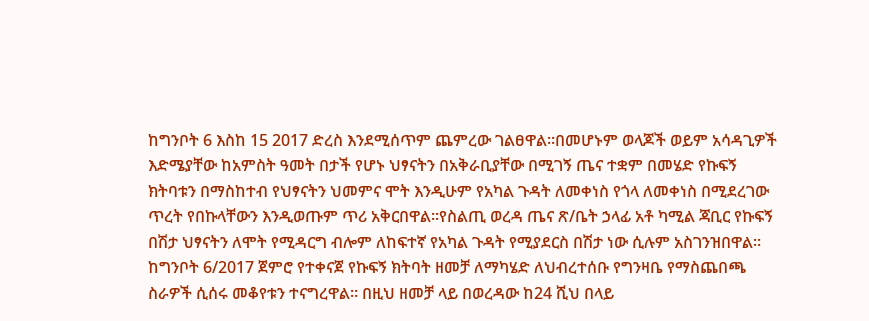ከግንቦት 6 እስከ 15 2017 ድረስ እንደሚሰጥም ጨምረው ገልፀዋል፡፡በመሆኑም ወላጆች ወይም አሳዳጊዎች እድሜያቸው ከአምስት ዓመት በታች የሆኑ ህፃናትን በአቅራቢያቸው በሚገኝ ጤና ተቋም በመሄድ የኩፍኝ ክትባቱን በማስከተብ የህፃናትን ህመምና ሞት እንዲሁም የአካል ጉዳት ለመቀነስ የጎላ ለመቀነስ በሚደረገው ጥረት የበኩላቸውን እንዲወጡም ጥሪ አቅርበዋል፡፡የስልጢ ወረዳ ጤና ጽ/ቤት ኃላፊ አቶ ካሚል ጃቢር የኩፍኝ በሽታ ህፃናትን ለሞት የሚዳርግ ብሎም ለከፍተኛ የአካል ጉዳት የሚያደርስ በሽታ ነው ሲሉም አስገንዝበዋል፡፡ከግንቦት 6/2017 ጀምሮ የተቀናጀ የኩፍኝ ክትባት ዘመቻ ለማካሄድ ለህብረተሰቡ የግንዛቤ የማስጨበጫ ስራዎች ሲሰሩ መቆየቱን ተናግረዋል፡፡ በዚህ ዘመቻ ላይ በወረዳው ከ24 ሺህ በላይ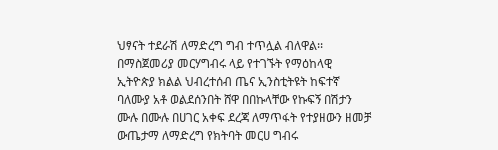ህፃናት ተደራሽ ለማድረግ ግብ ተጥሏል ብለዋል፡፡በማስጀመሪያ መርሃግብሩ ላይ የተገኙት የማዕከላዊ ኢትዮጵያ ክልል ህብረተሰብ ጤና ኢንስቲትዩት ከፍተኛ ባለሙያ አቶ ወልደሰንበት ሸዋ በበኩላቸው የኩፍኝ በሽታን ሙሉ በሙሉ በሀገር አቀፍ ደረጃ ለማጥፋት የተያዘውን ዘመቻ ውጤታማ ለማድረግ የክትባት መርሀ ግብሩ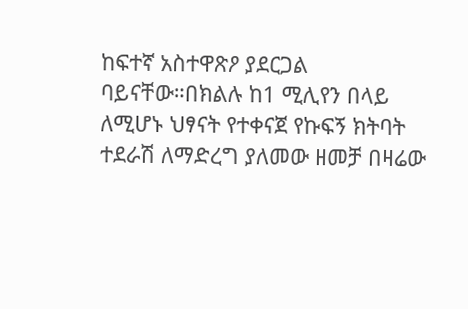ከፍተኛ አስተዋጽዖ ያደርጋል ባይናቸው።በክልሉ ከ1 ሚሊየን በላይ ለሚሆኑ ህፃናት የተቀናጀ የኩፍኝ ክትባት ተደራሽ ለማድረግ ያለመው ዘመቻ በዛሬው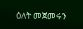ዕለት መጀመሩን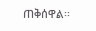ጠቅሰዋል፡፡